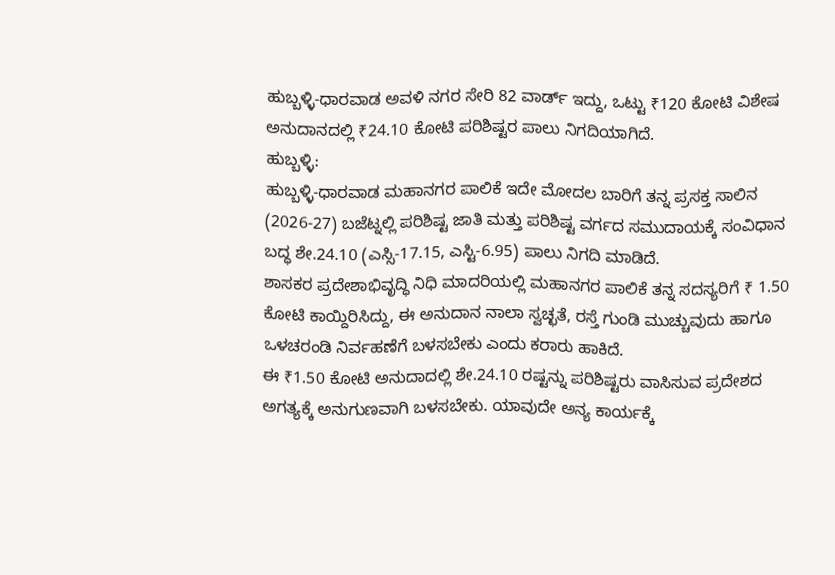ಹುಬ್ಬಳ್ಳಿ-ಧಾರವಾಡ ಅವಳಿ ನಗರ ಸೇರಿ 82 ವಾರ್ಡ್ ಇದ್ದು, ಒಟ್ಟು ₹120 ಕೋಟಿ ವಿಶೇಷ ಅನುದಾನದಲ್ಲಿ ₹24.10 ಕೋಟಿ ಪರಿಶಿಷ್ಟರ ಪಾಲು ನಿಗದಿಯಾಗಿದೆ.
ಹುಬ್ಬಳ್ಳಿ:
ಹುಬ್ಬಳ್ಳಿ-ಧಾರವಾಡ ಮಹಾನಗರ ಪಾಲಿಕೆ ಇದೇ ಮೋದಲ ಬಾರಿಗೆ ತನ್ನ ಪ್ರಸಕ್ತ ಸಾಲಿನ (2026-27) ಬಜೆಟ್ನಲ್ಲಿ ಪರಿಶಿಷ್ಟ ಜಾತಿ ಮತ್ತು ಪರಿಶಿಷ್ಟ ವರ್ಗದ ಸಮುದಾಯಕ್ಕೆ ಸಂವಿಧಾನ ಬದ್ಧ ಶೇ.24.10 (ಎಸ್ಸಿ-17.15, ಎಸ್ಟಿ-6.95) ಪಾಲು ನಿಗದಿ ಮಾಡಿದೆ.
ಶಾಸಕರ ಪ್ರದೇಶಾಭಿವೃದ್ಧಿ ನಿಧಿ ಮಾದರಿಯಲ್ಲಿ ಮಹಾನಗರ ಪಾಲಿಕೆ ತನ್ನ ಸದಸ್ಯರಿಗೆ ₹ 1.50 ಕೋಟಿ ಕಾಯ್ದಿರಿಸಿದ್ದು, ಈ ಅನುದಾನ ನಾಲಾ ಸ್ವಚ್ಛತೆ, ರಸ್ತೆ ಗುಂಡಿ ಮುಚ್ಚುವುದು ಹಾಗೂ ಒಳಚರಂಡಿ ನಿರ್ವಹಣೆಗೆ ಬಳಸಬೇಕು ಎಂದು ಕರಾರು ಹಾಕಿದೆ.
ಈ ₹1.50 ಕೋಟಿ ಅನುದಾದಲ್ಲಿ ಶೇ.24.10 ರಷ್ಟನ್ನು ಪರಿಶಿಷ್ಟರು ವಾಸಿಸುವ ಪ್ರದೇಶದ ಅಗತ್ಯಕ್ಕೆ ಅನುಗುಣವಾಗಿ ಬಳಸಬೇಕು. ಯಾವುದೇ ಅನ್ಯ ಕಾರ್ಯಕ್ಕೆ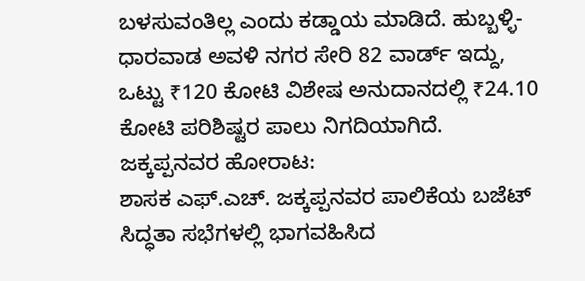ಬಳಸುವಂತಿಲ್ಲ ಎಂದು ಕಡ್ಡಾಯ ಮಾಡಿದೆ. ಹುಬ್ಬಳ್ಳಿ-ಧಾರವಾಡ ಅವಳಿ ನಗರ ಸೇರಿ 82 ವಾರ್ಡ್ ಇದ್ದು, ಒಟ್ಟು ₹120 ಕೋಟಿ ವಿಶೇಷ ಅನುದಾನದಲ್ಲಿ ₹24.10 ಕೋಟಿ ಪರಿಶಿಷ್ಟರ ಪಾಲು ನಿಗದಿಯಾಗಿದೆ.
ಜಕ್ಕಪ್ಪನವರ ಹೋರಾಟ:
ಶಾಸಕ ಎಫ್.ಎಚ್. ಜಕ್ಕಪ್ಪನವರ ಪಾಲಿಕೆಯ ಬಜೆಟ್ ಸಿದ್ಧತಾ ಸಭೆಗಳಲ್ಲಿ ಭಾಗವಹಿಸಿದ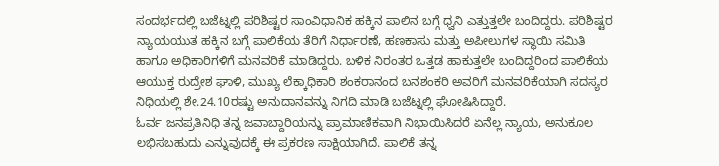ಸಂದರ್ಭದಲ್ಲಿ ಬಜೆಟ್ನಲ್ಲಿ ಪರಿಶಿಷ್ಟರ ಸಾಂವಿಧಾನಿಕ ಹಕ್ಕಿನ ಪಾಲಿನ ಬಗ್ಗೆ ಧ್ವನಿ ಎತ್ತುತ್ತಲೇ ಬಂದಿದ್ದರು. ಪರಿಶಿಷ್ಟರ ನ್ಯಾಯಯುತ ಹಕ್ಕಿನ ಬಗ್ಗೆ ಪಾಲಿಕೆಯ ತೆರಿಗೆ ನಿರ್ಧಾರಣೆ, ಹಣಕಾಸು ಮತ್ತು ಅಪೀಲುಗಳ ಸ್ಥಾಯಿ ಸಮಿತಿ ಹಾಗೂ ಅಧಿಕಾರಿಗಳಿಗೆ ಮನವರಿಕೆ ಮಾಡಿದ್ದರು. ಬಳಿಕ ನಿರಂತರ ಒತ್ತಡ ಹಾಕುತ್ತಲೇ ಬಂದಿದ್ದರಿಂದ ಪಾಲಿಕೆಯ ಆಯುಕ್ತ ರುದ್ರೇಶ ಘಾಳಿ, ಮುಖ್ಯ ಲೆಕ್ಕಾಧಿಕಾರಿ ಶಂಕರಾನಂದ ಬನಶಂಕರಿ ಅವರಿಗೆ ಮನವರಿಕೆಯಾಗಿ ಸದಸ್ಯರ ನಿಧಿಯಲ್ಲಿ ಶೇ.24.10ರಷ್ಟು ಅನುದಾನವನ್ನು ನಿಗದಿ ಮಾಡಿ ಬಜೆಟ್ನಲ್ಲಿ ಘೋಷಿಸಿದ್ದಾರೆ.
ಓರ್ವ ಜನಪ್ರತಿನಿಧಿ ತನ್ನ ಜವಾಬ್ದಾರಿಯನ್ನು ಪ್ರಾಮಾಣಿಕವಾಗಿ ನಿಭಾಯಿಸಿದರೆ ಏನೆಲ್ಲ ನ್ಯಾಯ, ಅನುಕೂಲ ಲಭಿಸಬಹುದು ಎನ್ನುವುದಕ್ಕೆ ಈ ಪ್ರಕರಣ ಸಾಕ್ಷಿಯಾಗಿದೆ. ಪಾಲಿಕೆ ತನ್ನ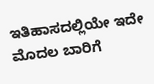ಇತಿಹಾಸದಲ್ಲಿಯೇ ಇದೇ ಮೊದಲ ಬಾರಿಗೆ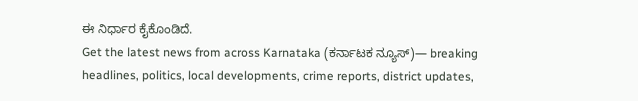ಈ ನಿರ್ಧಾರ ಕೈಕೊಂಡಿದೆ.
Get the latest news from across Karnataka (ಕರ್ನಾಟಕ ನ್ಯೂಸ್)— breaking headlines, politics, local developments, crime reports, district updates,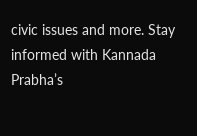civic issues and more. Stay informed with Kannada Prabha’s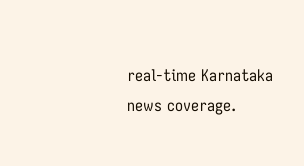real‑time Karnataka news coverage.